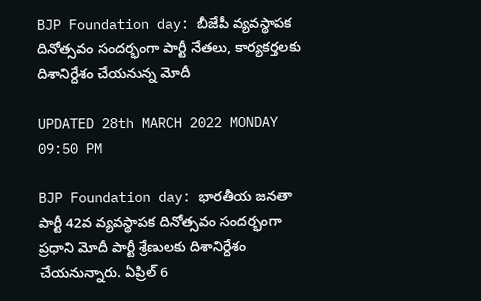BJP Foundation day: బీజేపీ వ్యవస్థాపక దినోత్సవం సందర్భంగా పార్టీ నేతలు, కార్యకర్తలకు దిశానిర్దేశం చేయనున్న మోదీ

UPDATED 28th MARCH 2022 MONDAY 09:50 PM

BJP Foundation day: భారతీయ జనతా పార్టీ 42వ వ్యవస్థాపక దినోత్సవం సందర్భంగా ప్రధాని మోదీ పార్టీ శ్రేణులకు దిశానిర్దేశం చేయనున్నారు. ఏప్రిల్ 6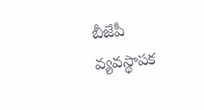బీజేపీ వ్యవస్థాపక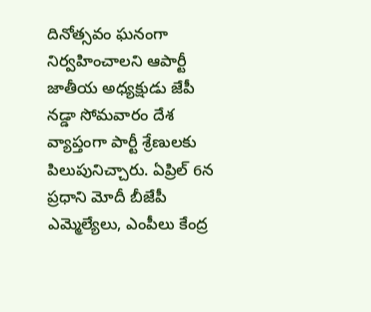దినోత్సవం ఘనంగా నిర్వహించాలని ఆపార్టీ జాతీయ అధ్యక్షుడు జేపీ నడ్డా సోమవారం దేశ వ్యాప్తంగా పార్టీ శ్రేణులకు పిలుపునిచ్చారు. ఏప్రిల్ 6న ప్రధాని మోదీ బీజేపీ ఎమ్మెల్యేలు, ఎంపీలు కేంద్ర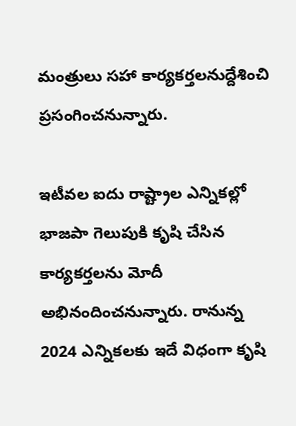మంత్రులు సహా కార్యకర్తలనుద్దేశించి ప్రసంగించనున్నారు.

ఇటీవల ఐదు రాష్ట్రాల ఎన్నికల్లో భాజపా గెలుపుకి కృషి చేసిన కార్యకర్తలను మోదీ అభినందించనున్నారు. రానున్న 2024 ఎన్నికలకు ఇదే విధంగా కృషి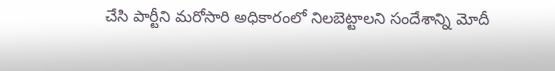చేసి పార్టీని మరోసారి అధికారంలో నిలబెట్టాలని సందేశాన్ని మోదీ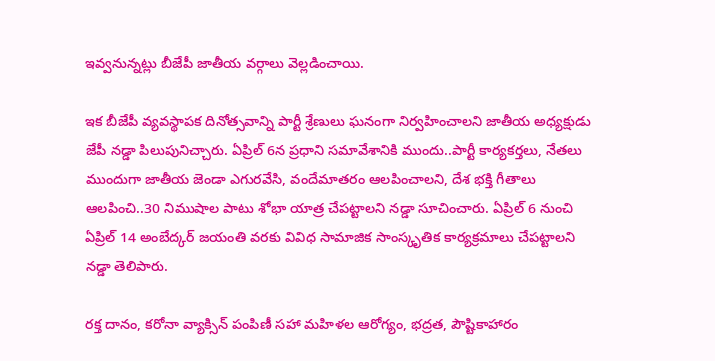ఇవ్వనున్నట్లు బీజేపీ జాతీయ వర్గాలు వెల్లడించాయి.

ఇక బీజేపీ వ్యవస్థాపక దినోత్సవాన్ని పార్టీ శ్రేణులు ఘనంగా నిర్వహించాలని జాతీయ అధ్యక్షుడు జేపీ నడ్డా పిలుపునిచ్చారు. ఏప్రిల్ 6న ప్రధాని సమావేశానికి ముందు..పార్టీ కార్యకర్తలు, నేతలు ముందుగా జాతీయ జెండా ఎగురవేసి, వందేమాతరం ఆలపించాలని, దేశ భక్తి గీతాలు ఆలపించి..30 నిముషాల పాటు శోభా యాత్ర చేపట్టాలని నడ్డా సూచించారు. ఏప్రిల్ 6 నుంచి ఏప్రిల్ 14 అంబేద్కర్ జయంతి వరకు వివిధ సామాజిక సాంస్కృతిక కార్యక్రమాలు చేపట్టాలని నడ్డా తెలిపారు.

రక్త దానం, కరోనా వ్యాక్సిన్ పంపిణీ సహా మహిళల ఆరోగ్యం, భద్రత, పౌష్టికాహారం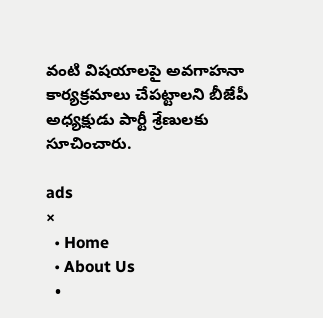వంటి విషయాలపై అవగాహనా కార్యక్రమాలు చేపట్టాలని బీజేపీ అధ్యక్షుడు పార్టీ శ్రేణులకు సూచించారు.

ads
×
  • Home
  • About Us
  •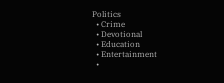Politics
  • Crime
  • Devotional
  • Education
  • Entertainment
  •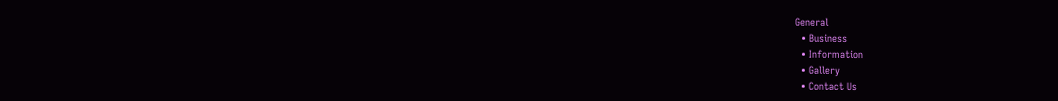General
  • Business
  • Information
  • Gallery
  • Contact Us